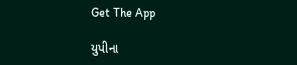Get The App

યુપીના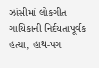ઝાંસીમાં લોકગીત ગાયિકાની નિર્દયતાપૂર્વક હત્યા, હાથ-પગ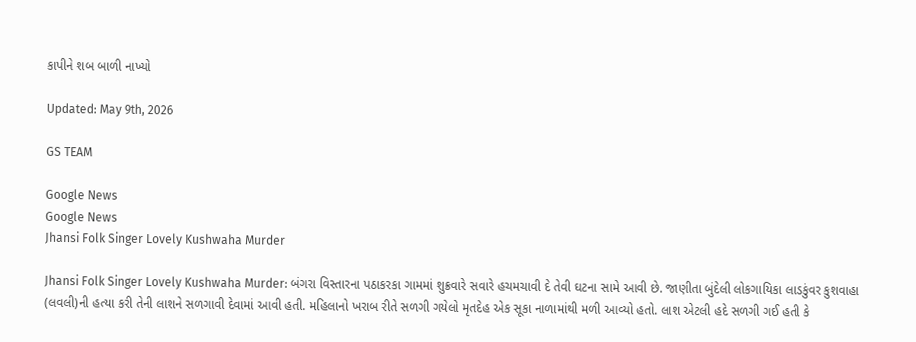કાપીને શબ બાળી નાખ્યો

Updated: May 9th, 2026

GS TEAM

Google News
Google News
Jhansi Folk Singer Lovely Kushwaha Murder

Jhansi Folk Singer Lovely Kushwaha Murder: બંગરા વિસ્તારના પઠાકરકા ગામમાં શુક્રવારે સવારે હચમચાવી દે તેવી ઘટના સામે આવી છે. જાણીતા બુંદેલી લોકગાયિકા લાડકુંવર કુશવાહા (લવલી)ની હત્યા કરી તેની લાશને સળગાવી દેવામાં આવી હતી. મહિલાનો ખરાબ રીતે સળગી ગયેલો મૃતદેહ એક સૂકા નાળામાંથી મળી આવ્યો હતો. લાશ એટલી હદે સળગી ગઈ હતી કે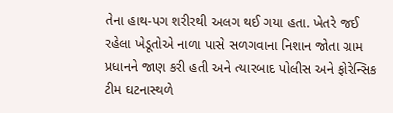તેના હાથ-પગ શરીરથી અલગ થઈ ગયા હતા. ખેતરે જઈ રહેલા ખેડૂતોએ નાળા પાસે સળગવાના નિશાન જોતા ગ્રામ પ્રધાનને જાણ કરી હતી અને ત્યારબાદ પોલીસ અને ફોરેન્સિક ટીમ ઘટનાસ્થળે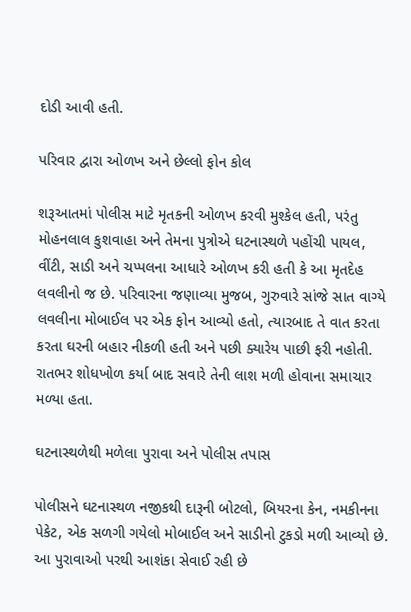દોડી આવી હતી.

પરિવાર દ્વારા ઓળખ અને છેલ્લો ફોન કોલ

શરૂઆતમાં પોલીસ માટે મૃતકની ઓળખ કરવી મુશ્કેલ હતી, પરંતુ મોહનલાલ કુશવાહા અને તેમના પુત્રોએ ઘટનાસ્થળે પહોંચી પાયલ, વીંટી, સાડી અને ચપ્પલના આધારે ઓળખ કરી હતી કે આ મૃતદેહ લવલીનો જ છે. પરિવારના જણાવ્યા મુજબ, ગુરુવારે સાંજે સાત વાગ્યે લવલીના મોબાઈલ પર એક ફોન આવ્યો હતો, ત્યારબાદ તે વાત કરતા કરતા ઘરની બહાર નીકળી હતી અને પછી ક્યારેય પાછી ફરી નહોતી. રાતભર શોધખોળ કર્યા બાદ સવારે તેની લાશ મળી હોવાના સમાચાર મળ્યા હતા.

ઘટનાસ્થળેથી મળેલા પુરાવા અને પોલીસ તપાસ

પોલીસને ઘટનાસ્થળ નજીકથી દારૂની બોટલો, બિયરના કેન, નમકીનના પેકેટ, એક સળગી ગયેલો મોબાઈલ અને સાડીનો ટુકડો મળી આવ્યો છે. આ પુરાવાઓ પરથી આશંકા સેવાઈ રહી છે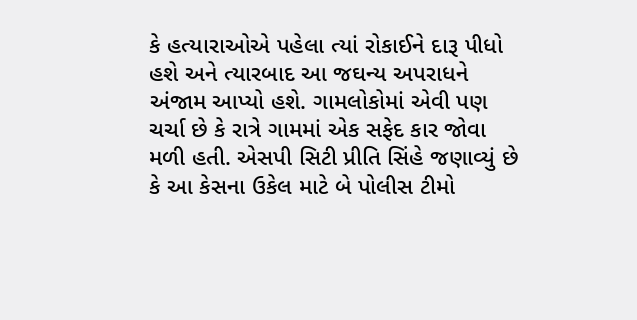કે હત્યારાઓએ પહેલા ત્યાં રોકાઈને દારૂ પીધો હશે અને ત્યારબાદ આ જઘન્ય અપરાધને અંજામ આપ્યો હશે. ગામલોકોમાં એવી પણ ચર્ચા છે કે રાત્રે ગામમાં એક સફેદ કાર જોવા મળી હતી. એસપી સિટી પ્રીતિ સિંહે જણાવ્યું છે કે આ કેસના ઉકેલ માટે બે પોલીસ ટીમો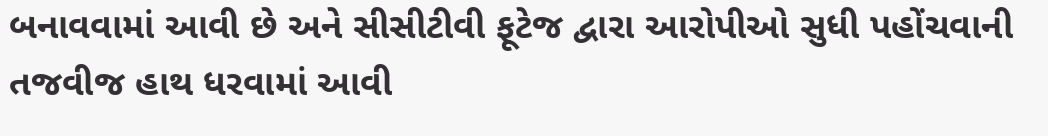બનાવવામાં આવી છે અને સીસીટીવી ફૂટેજ દ્વારા આરોપીઓ સુધી પહોંચવાની તજવીજ હાથ ધરવામાં આવી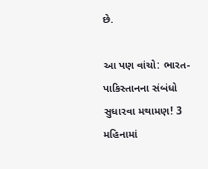છે.

આ પણ વાંચો: ભારત-પાકિસ્તાનના સંબંધો સુધારવા મથામણ! 3 મહિનામાં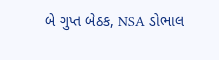બે ગુપ્ત બેઠક, NSA ડોભાલ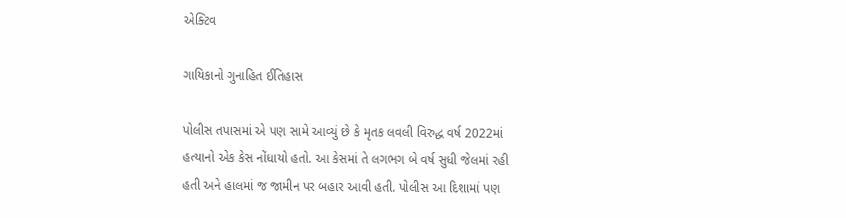એક્ટિવ

ગાયિકાનો ગુનાહિત ઈતિહાસ

પોલીસ તપાસમાં એ પણ સામે આવ્યું છે કે મૃતક લવલી વિરુદ્ધ વર્ષ 2022માં હત્યાનો એક કેસ નોંધાયો હતો. આ કેસમાં તે લગભગ બે વર્ષ સુધી જેલમાં રહી હતી અને હાલમાં જ જામીન પર બહાર આવી હતી. પોલીસ આ દિશામાં પણ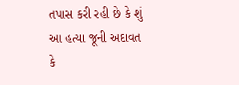તપાસ કરી રહી છે કે શું આ હત્યા જૂની અદાવત કે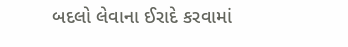બદલો લેવાના ઈરાદે કરવામાં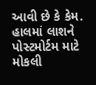આવી છે કે કેમ. હાલમાં લાશને પોસ્ટમોર્ટમ માટે મોકલી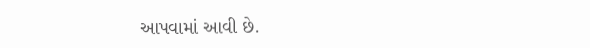આપવામાં આવી છે.